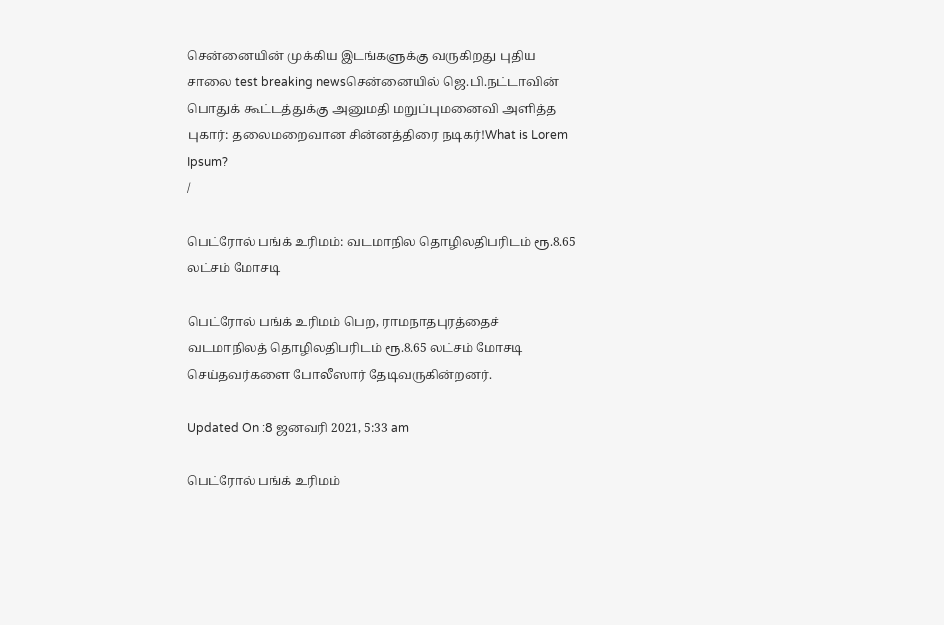சென்னையின் முக்கிய இடங்களுக்கு வருகிறது புதிய சாலை test breaking newsசென்னையில் ஜெ.பி.நட்டாவின் பொதுக் கூட்டத்துக்கு அனுமதி மறுப்புமனைவி அளித்த புகார்: தலைமறைவான சின்னத்திரை நடிகர்!What is Lorem Ipsum?
/

பெட்ரோல் பங்க் உரிமம்: வடமாநில தொழிலதிபரிடம் ரூ.8.65 லட்சம் மோசடி

பெட்ரோல் பங்க் உரிமம் பெற, ராமநாதபுரத்தைச் வடமாநிலத் தொழிலதிபரிடம் ரூ.8.65 லட்சம் மோசடி செய்தவர்களை போலீஸார் தேடிவருகின்றனர்.

Updated On :8 ஜனவரி 2021, 5:33 am

பெட்ரோல் பங்க் உரிமம்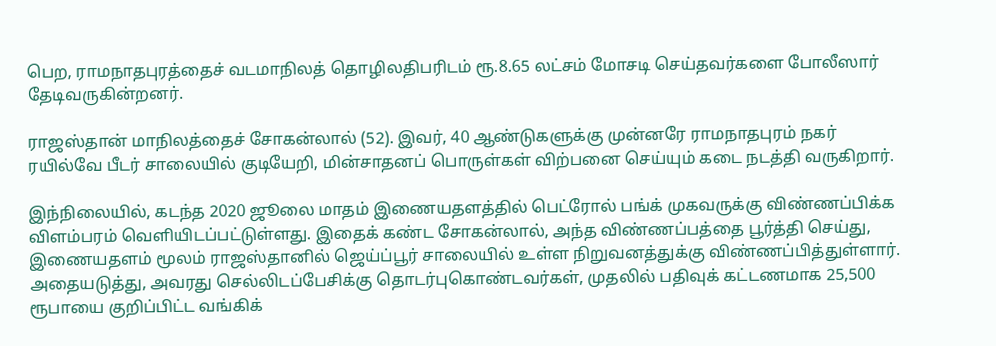பெற, ராமநாதபுரத்தைச் வடமாநிலத் தொழிலதிபரிடம் ரூ.8.65 லட்சம் மோசடி செய்தவர்களை போலீஸார் தேடிவருகின்றனர்.

ராஜஸ்தான் மாநிலத்தைச் சோகன்லால் (52). இவர், 40 ஆண்டுகளுக்கு முன்னரே ராமநாதபுரம் நகர் ரயில்வே பீடர் சாலையில் குடியேறி, மின்சாதனப் பொருள்கள் விற்பனை செய்யும் கடை நடத்தி வருகிறார்.

இந்நிலையில், கடந்த 2020 ஜூலை மாதம் இணையதளத்தில் பெட்ரோல் பங்க் முகவருக்கு விண்ணப்பிக்க விளம்பரம் வெளியிடப்பட்டுள்ளது. இதைக் கண்ட சோகன்லால், அந்த விண்ணப்பத்தை பூர்த்தி செய்து, இணையதளம் மூலம் ராஜஸ்தானில் ஜெய்ப்பூர் சாலையில் உள்ள நிறுவனத்துக்கு விண்ணப்பித்துள்ளார். அதையடுத்து, அவரது செல்லிடப்பேசிக்கு தொடர்புகொண்டவர்கள், முதலில் பதிவுக் கட்டணமாக 25,500 ரூபாயை குறிப்பிட்ட வங்கிக்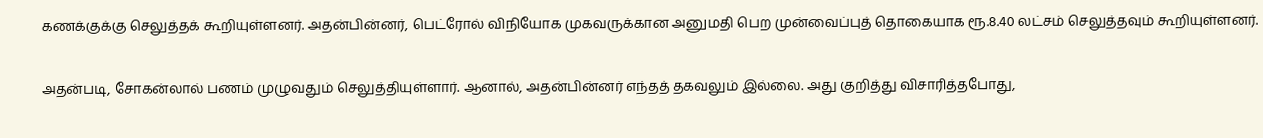கணக்குக்கு செலுத்தக் கூறியுள்ளனர். அதன்பின்னர், பெட்ரோல் விநியோக முகவருக்கான அனுமதி பெற முன்வைப்புத் தொகையாக ரூ.8.40 லட்சம் செலுத்தவும் கூறியுள்ளனர்.

அதன்படி, சோகன்லால் பணம் முழுவதும் செலுத்தியுள்ளார். ஆனால், அதன்பின்னர் எந்தத் தகவலும் இல்லை. அது குறித்து விசாரித்தபோது,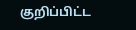குறிப்பிட்ட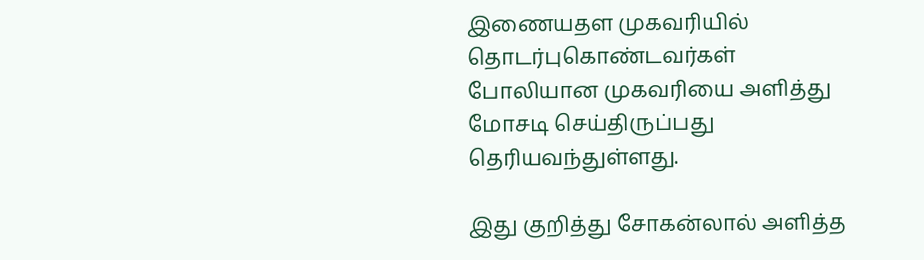இணையதள முகவரியில் தொடர்புகொண்டவர்கள் போலியான முகவரியை அளித்து மோசடி செய்திருப்பது தெரியவந்துள்ளது.

இது குறித்து சோகன்லால் அளித்த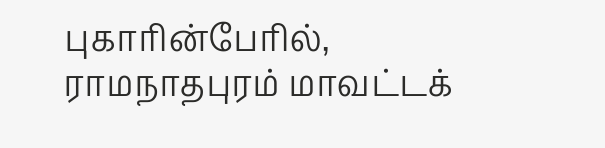புகாரின்பேரில், ராமநாதபுரம் மாவட்டக்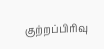குற்றப்பிரிவு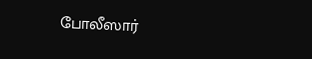போலீஸார்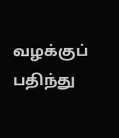வழக்குப் பதிந்து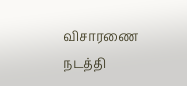விசாரணை நடத்தி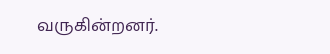வருகின்றனர்.